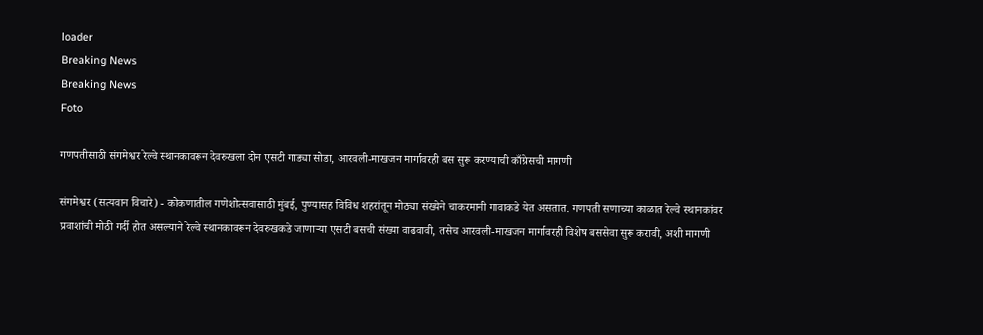loader
Breaking News
Breaking News
Foto

गणपतीसाठी संगमेश्वर रेल्वे स्थानकावरून देवरुखला दोन एसटी गाड्या सोडा, आरवली-माखजन मार्गावरही बस सुरू करण्याची काँग्रेसची मागणी

संगमेश्वर (सत्यवान विचारे) - कोकणातील गणेशोत्सवासाठी मुंबई, पुण्यासह विविध शहरांतून मोठ्या संख्येने चाकरमानी गावाकडे येत असतात. गणपती सणाच्या काळात रेल्वे स्थानकांवर प्रवाशांची मोठी गर्दी होत असल्याने रेल्वे स्थानकावरून देवरुखकडे जाणार्‍या एसटी बसची संख्या वाढवावी, तसेच आरवली-माखजन मार्गावरही विशेष बससेवा सुरू करावी, अशी मागणी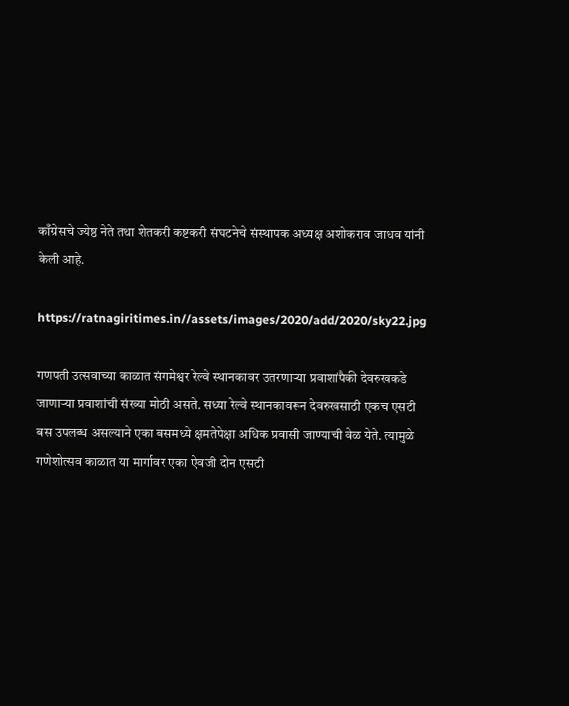काँग्रेसचे ज्येष्ठ नेते तथा शेतकरी कष्टकरी संघटनेचे संस्थापक अध्यक्ष अशोकराव जाधव यांनी केली आहे.

https://ratnagiritimes.in//assets/images/2020/add/2020/sky22.jpg

गणपती उत्सवाच्या काळात संगमेश्वर रेल्वे स्थानकावर उतरणार्‍या प्रवाशांपैकी देवरुखकडे जाणार्‍या प्रवाशांची संख्या मोठी असते. सध्या रेल्वे स्थानकावरून देवरुखसाठी एकच एसटी बस उपलब्ध असल्याने एका बसमध्ये क्षमतेपेक्षा अधिक प्रवासी जाण्याची वेळ येते. त्यामुळे गणेशोत्सव काळात या मार्गावर एका ऐवजी दोन एसटी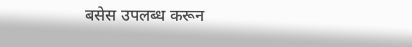बसेस उपलब्ध करून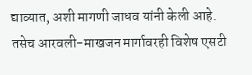द्याव्यात, अशी मागणी जाधव यांनी केली आहे. तसेच आरवली-माखजन मार्गावरही विशेष एसटी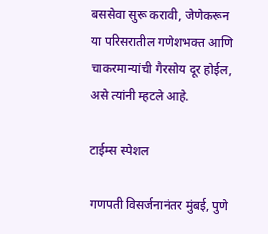बससेवा सुरू करावी, जेणेकरून या परिसरातील गणेशभक्त आणि चाकरमान्यांची गैरसोय दूर होईल, असे त्यांनी म्हटले आहे.

टाईम्स स्पेशल

गणपती विसर्जनानंतर मुंबई, पुणे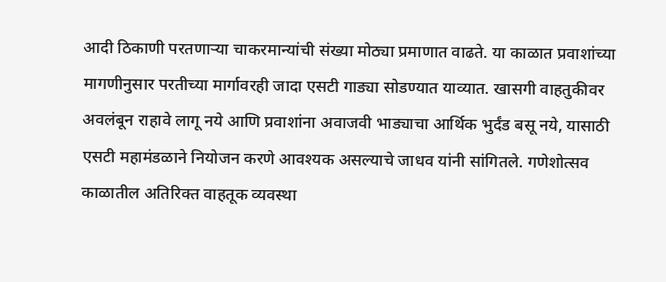आदी ठिकाणी परतणार्‍या चाकरमान्यांची संख्या मोठ्या प्रमाणात वाढते. या काळात प्रवाशांच्या मागणीनुसार परतीच्या मार्गावरही जादा एसटी गाड्या सोडण्यात याव्यात. खासगी वाहतुकीवर अवलंबून राहावे लागू नये आणि प्रवाशांना अवाजवी भाड्याचा आर्थिक भुर्दंड बसू नये, यासाठी एसटी महामंडळाने नियोजन करणे आवश्यक असल्याचे जाधव यांनी सांगितले. गणेशोत्सव काळातील अतिरिक्त वाहतूक व्यवस्था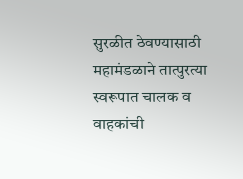सुरळीत ठेवण्यासाठी महामंडळाने तात्पुरत्या स्वरूपात चालक व वाहकांची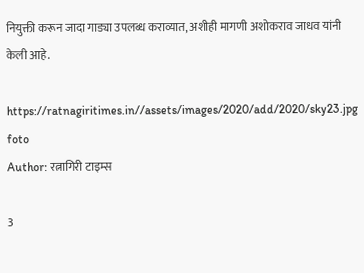नियुक्ती करून जादा गाड्या उपलब्ध कराव्यात, अशीही मागणी अशोकराव जाधव यांनी केली आहे.

https://ratnagiritimes.in//assets/images/2020/add/2020/sky23.jpg
foto
Author: रत्नागिरी टाइम्स

3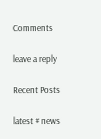Comments

leave a reply

Recent Posts

latest # news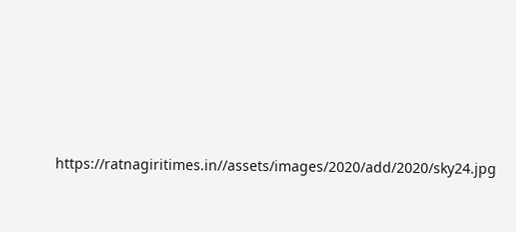https://ratnagiritimes.in//assets/images/2020/add/2020/sky24.jpg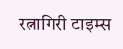रत्नागिरी टाइम्स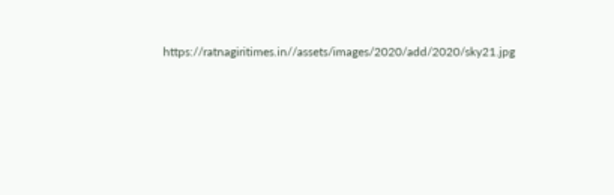https://ratnagiritimes.in//assets/images/2020/add/2020/sky21.jpg